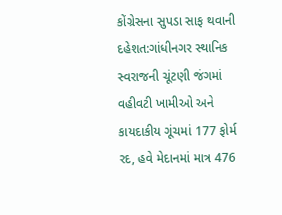કોંગ્રેસના સુપડા સાફ થવાની દહેશત:ગાંધીનગર સ્થાનિક સ્વરાજની ચૂંટણી જંગમાં વહીવટી ખામીઓ અને કાયદાકીય ગૂંચમાં 177 ફોર્મ રદ, હવે મેદાનમાં માત્ર 476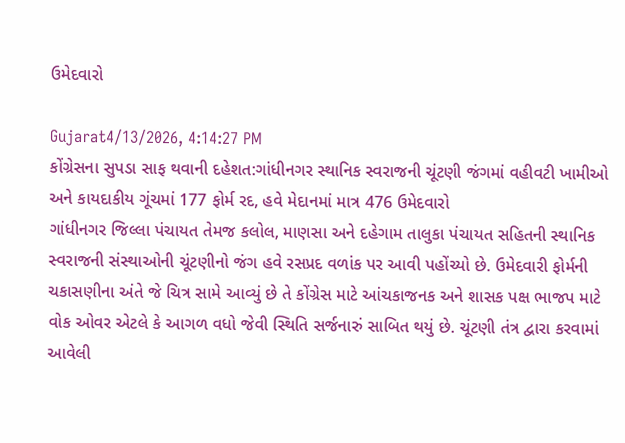ઉમેદવારો

Gujarat4/13/2026, 4:14:27 PM
કોંગ્રેસના સુપડા સાફ થવાની દહેશત:ગાંધીનગર સ્થાનિક સ્વરાજની ચૂંટણી જંગમાં વહીવટી ખામીઓ અને કાયદાકીય ગૂંચમાં 177 ફોર્મ રદ, હવે મેદાનમાં માત્ર 476 ઉમેદવારો
ગાંધીનગર જિલ્લા પંચાયત તેમજ કલોલ, માણસા અને દહેગામ તાલુકા પંચાયત સહિતની સ્થાનિક સ્વરાજની સંસ્થાઓની ચૂંટણીનો જંગ હવે રસપ્રદ વળાંક પર આવી પહોંચ્યો છે. ઉમેદવારી ફોર્મની ચકાસણીના અંતે જે ચિત્ર સામે આવ્યું છે તે કોંગ્રેસ માટે આંચકાજનક અને શાસક પક્ષ ભાજપ માટે વોક ઓવર એટલે કે આગળ વધો જેવી સ્થિતિ સર્જનારું સાબિત થયું છે. ચૂંટણી તંત્ર દ્વારા કરવામાં આવેલી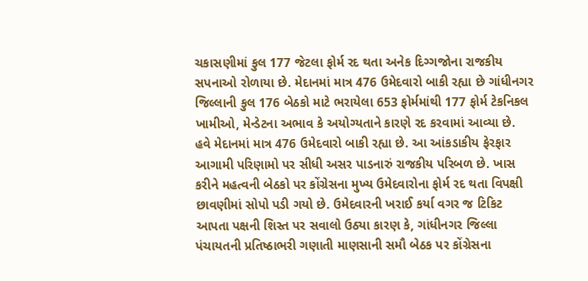ચકાસણીમાં કુલ 177 જેટલા ફોર્મ રદ થતા અનેક દિગ્ગજોના રાજકીય સપનાઓ રોળાયા છે. મેદાનમાં માત્ર 476 ઉમેદવારો બાકી રહ્યા છે ગાંધીનગર જિલ્લાની કુલ 176 બેઠકો માટે ભરાયેલા 653 ફોર્મમાંથી 177 ફોર્મ ટેકનિકલ ખામીઓ, મેન્ડેટના અભાવ કે અયોગ્યતાને કારણે રદ કરવામાં આવ્યા છે. હવે મેદાનમાં માત્ર 476 ઉમેદવારો બાકી રહ્યા છે. આ આંકડાકીય ફેરફાર આગામી પરિણામો પર સીધી અસર પાડનારું રાજકીય પરિબળ છે. ખાસ કરીને મહત્વની બેઠકો પર કોંગ્રેસના મુખ્ય ઉમેદવારોના ફોર્મ રદ થતા વિપક્ષી છાવણીમાં સોપો પડી ગયો છે. ઉમેદવારની ખરાઈ કર્યા વગર જ ટિકિટ આપતા પક્ષની શિસ્ત પર સવાલો ઉઠ્યા કારણ કે, ગાંધીનગર જિલ્લા પંચાયતની પ્રતિષ્ઠાભરી ગણાતી માણસાની સમૌ બેઠક પર કોંગ્રેસના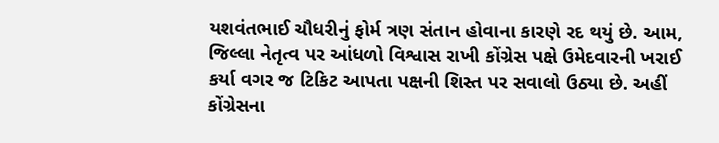યશવંતભાઈ ચૌધરીનું ફોર્મ ત્રણ સંતાન હોવાના કારણે રદ થયું છે. આમ, જિલ્લા નેતૃત્વ પર આંધળો વિશ્વાસ રાખી કોંગ્રેસ પક્ષે ઉમેદવારની ખરાઈ કર્યા વગર જ ટિકિટ આપતા પક્ષની શિસ્ત પર સવાલો ઉઠ્યા છે. અહીં કોંગ્રેસના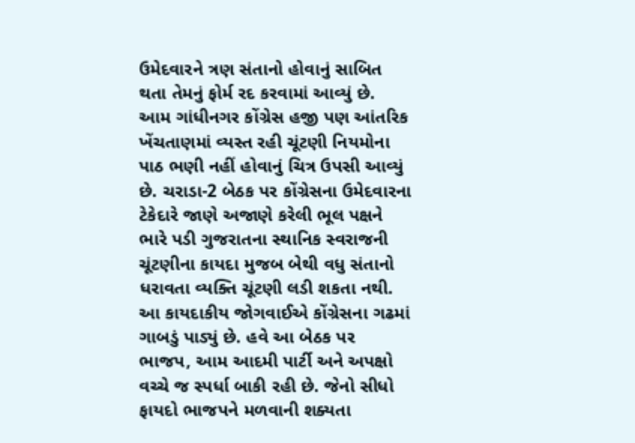ઉમેદવારને ત્રણ સંતાનો હોવાનું સાબિત થતા તેમનું ફોર્મ રદ કરવામાં આવ્યું છે. આમ ગાંધીનગર કોંગ્રેસ હજી પણ આંતરિક ખેંચતાણમાં વ્યસ્ત રહી ચૂંટણી નિયમોના પાઠ ભણી નહીં હોવાનું ચિત્ર ઉપસી આવ્યું છે. ચરાડા-2 બેઠક પર કોંગ્રેસના ઉમેદવારના ટેકેદારે જાણે અજાણે કરેલી ભૂલ પક્ષને ભારે પડી ગુજરાતના સ્થાનિક સ્વરાજની ચૂંટણીના કાયદા મુજબ બેથી વધુ સંતાનો ધરાવતા વ્યક્તિ ચૂંટણી લડી શકતા નથી. આ કાયદાકીય જોગવાઈએ કોંગ્રેસના ગઢમાં ગાબડું પાડ્યું છે. હવે આ બેઠક પર ભાજપ, આમ આદમી પાર્ટી અને અપક્ષો વચ્ચે જ સ્પર્ધા બાકી રહી છે. જેનો સીધો ફાયદો ભાજપને મળવાની શક્યતા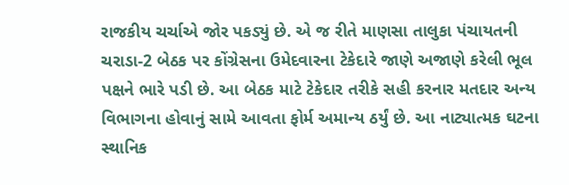રાજકીય ચર્ચાએ જોર પકડ્યું છે. એ જ રીતે માણસા તાલુકા પંચાયતની ચરાડા-2 બેઠક પર કોંગ્રેસના ઉમેદવારના ટેકેદારે જાણે અજાણે કરેલી ભૂલ પક્ષને ભારે પડી છે. આ બેઠક માટે ટેકેદાર તરીકે સહી કરનાર મતદાર અન્ય વિભાગના હોવાનું સામે આવતા ફોર્મ અમાન્ય ઠર્યું છે. આ નાટ્યાત્મક ઘટના સ્થાનિક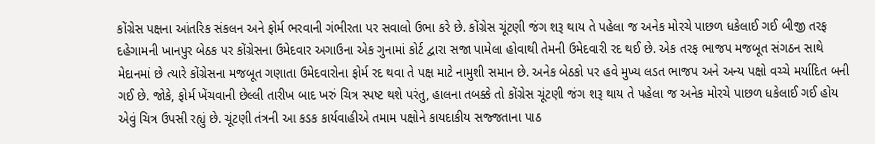કોંગ્રેસ પક્ષના આંતરિક સંકલન અને ફોર્મ ભરવાની ગંભીરતા પર સવાલો ઉભા કરે છે. કોંગ્રેસ ચૂંટણી જંગ શરૂ થાય તે પહેલા જ અનેક મોરચે પાછળ ધકેલાઈ ગઈ બીજી તરફ દહેગામની ખાનપુર બેઠક પર કોંગ્રેસના ઉમેદવાર અગાઉના એક ગુનામાં કોર્ટ દ્વારા સજા પામેલા હોવાથી તેમની ઉમેદવારી રદ થઈ છે. એક તરફ ભાજપ મજબૂત સંગઠન સાથે મેદાનમાં છે ત્યારે કોંગ્રેસના મજબૂત ગણાતા ઉમેદવારોના ફોર્મ રદ થવા તે પક્ષ માટે નામુશી સમાન છે. અનેક બેઠકો પર હવે મુખ્ય લડત ભાજપ અને અન્ય પક્ષો વચ્ચે મર્યાદિત બની ગઈ છે. જોકે, ફોર્મ ખેંચવાની છેલ્લી તારીખ બાદ ખરું ચિત્ર સ્પષ્ટ થશે પરંતુ, હાલના તબક્કે તો કોંગ્રેસ ચૂંટણી જંગ શરૂ થાય તે પહેલા જ અનેક મોરચે પાછળ ધકેલાઈ ગઈ હોય એવું ચિત્ર ઉપસી રહ્યું છે. ચૂંટણી તંત્રની આ કડક કાર્યવાહીએ તમામ પક્ષોને કાયદાકીય સજ્જતાના પાઠ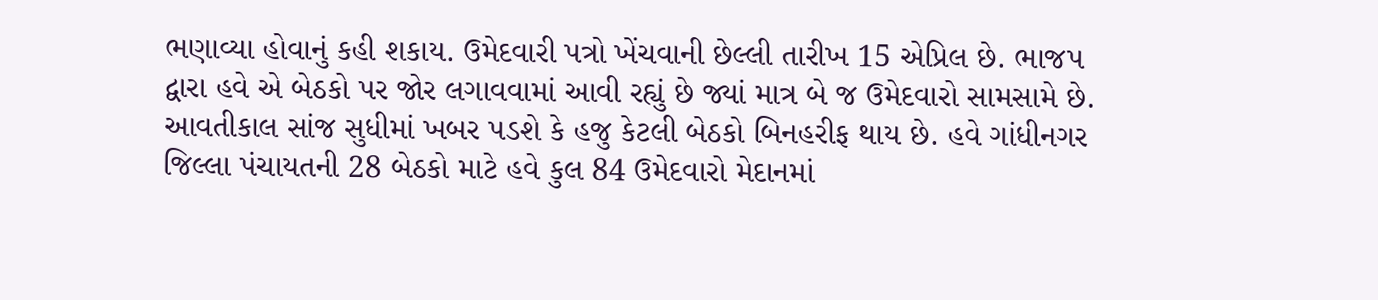ભણાવ્યા હોવાનું કહી શકાય. ઉમેદવારી પત્રો ખેંચવાની છેલ્લી તારીખ 15 એપ્રિલ છે. ભાજપ દ્વારા હવે એ બેઠકો પર જોર લગાવવામાં આવી રહ્યું છે જ્યાં માત્ર બે જ ઉમેદવારો સામસામે છે. આવતીકાલ સાંજ સુધીમાં ખબર પડશે કે હજુ કેટલી બેઠકો બિનહરીફ થાય છે. હવે ગાંધીનગર જિલ્લા પંચાયતની 28 બેઠકો માટે હવે કુલ 84 ઉમેદવારો મેદાનમાં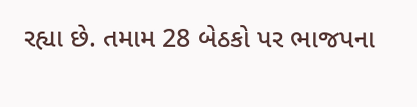રહ્યા છે. તમામ 28 બેઠકો પર ભાજપના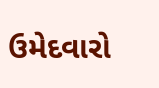ઉમેદવારો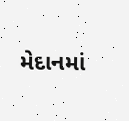મેદાનમાં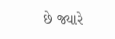છે જ્યારે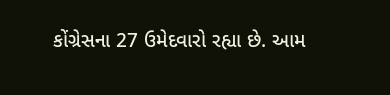કોંગ્રેસના 27 ઉમેદવારો રહ્યા છે. આમ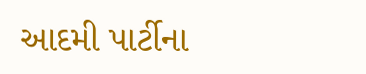આદમી પાર્ટીના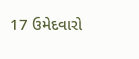17 ઉમેદવારો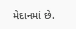મેદાનમાં છે.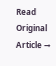Read Original Article →